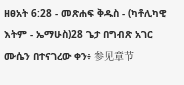ዘፀአት 6:28 - መጽሐፍ ቅዱስ - (ካቶሊካዊ እትም - ኤማሁስ)28 ጌታ በግብጽ አገር ሙሴን በተናገረው ቀን፥ 参见章节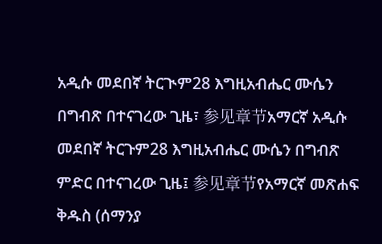አዲሱ መደበኛ ትርጒም28 እግዚአብሔር ሙሴን በግብጽ በተናገረው ጊዜ፣ 参见章节አማርኛ አዲሱ መደበኛ ትርጉም28 እግዚአብሔር ሙሴን በግብጽ ምድር በተናገረው ጊዜ፤ 参见章节የአማርኛ መጽሐፍ ቅዱስ (ሰማንያ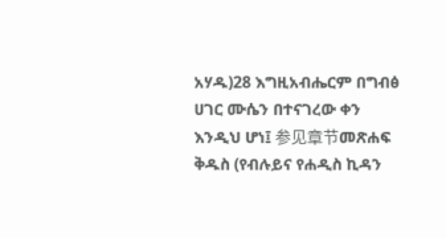አሃዱ)28 እግዚአብሔርም በግብፅ ሀገር ሙሴን በተናገረው ቀን እንዲህ ሆነ፤ 参见章节መጽሐፍ ቅዱስ (የብሉይና የሐዲስ ኪዳን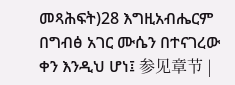መጻሕፍት)28 እግዚአብሔርም በግብፅ አገር ሙሴን በተናገረው ቀን እንዲህ ሆነ፤ 参见章节 |